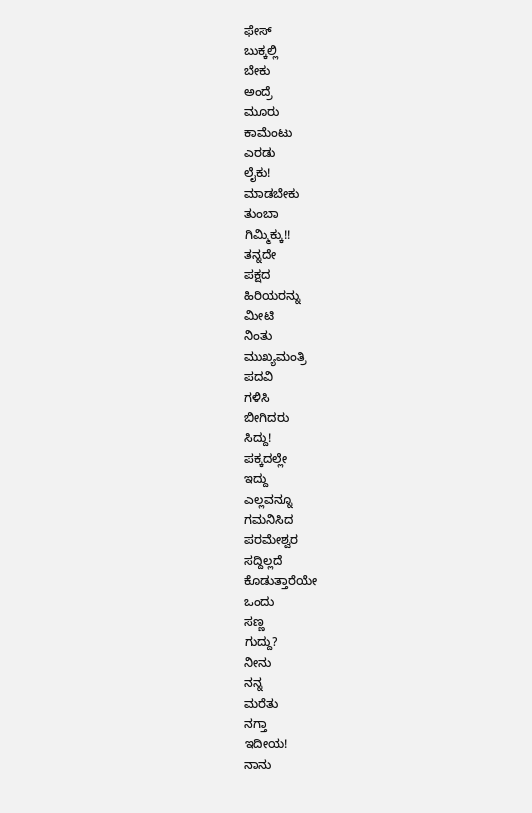ಫೇಸ್
ಬುಕ್ಕಲ್ಲಿ
ಬೇಕು
ಅಂದ್ರೆ
ಮೂರು
ಕಾಮೆಂಟು
ಎರಡು
ಲೈಕು!
ಮಾಡಬೇಕು
ತುಂಬಾ
ಗಿಮ್ಮಿಕ್ಕು!!
ತನ್ನದೇ
ಪಕ್ಷದ
ಹಿರಿಯರನ್ನು
ಮೀಟಿ
ನಿಂತು
ಮುಖ್ಯಮಂತ್ರಿ
ಪದವಿ
ಗಳಿಸಿ
ಬೀಗಿದರು
ಸಿದ್ದು!
ಪಕ್ಕದಲ್ಲೇ
ಇದ್ದು
ಎಲ್ಲವನ್ನೂ
ಗಮನಿಸಿದ
ಪರಮೇಶ್ವರ
ಸದ್ದಿಲ್ಲದೆ
ಕೊಡುತ್ತಾರೆಯೇ
ಒಂದು
ಸಣ್ಣ
ಗುದ್ದು?
ನೀನು
ನನ್ನ
ಮರೆತು
ನಗ್ತಾ
ಇದೀಯ!
ನಾನು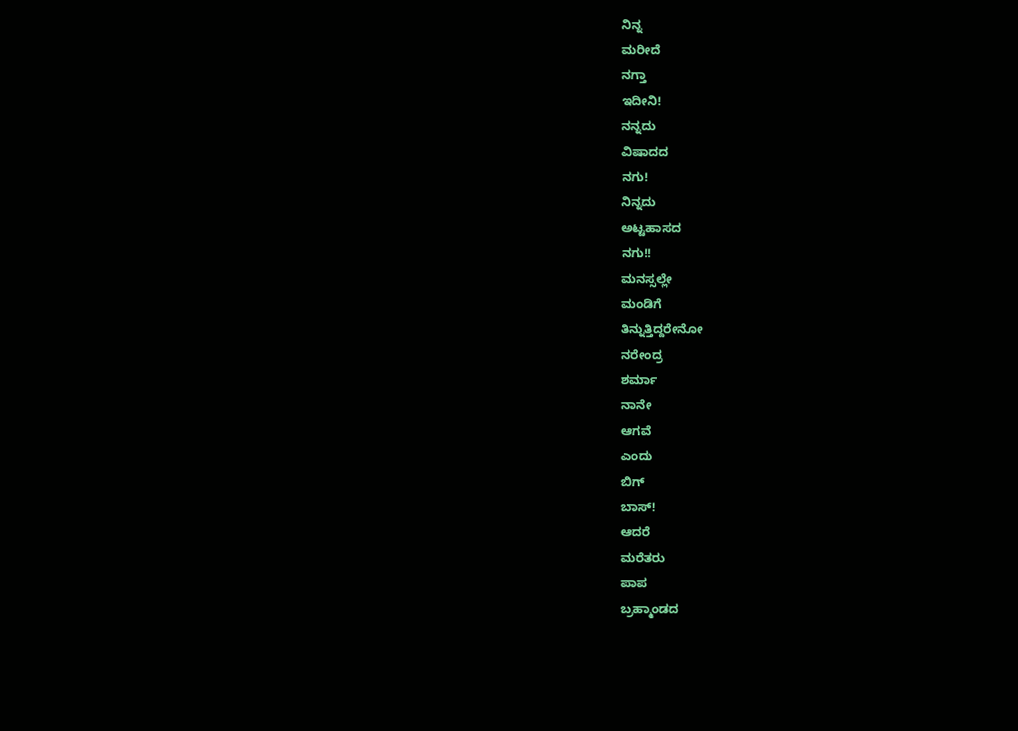ನಿನ್ನ
ಮರೀದೆ
ನಗ್ತಾ
ಇದೀನಿ!
ನನ್ನದು
ವಿಷಾದದ
ನಗು!
ನಿನ್ನದು
ಅಟ್ಟಹಾಸದ
ನಗು!!
ಮನಸ್ಸಲ್ಲೇ
ಮಂಡಿಗೆ
ತಿನ್ನುತ್ತಿದ್ದರೇನೋ
ನರೇಂದ್ರ
ಶರ್ಮಾ
ನಾನೇ
ಆಗವೆ
ಎಂದು
ಬಿಗ್
ಬಾಸ್!
ಆದರೆ
ಮರೆತರು
ಪಾಪ
ಬ್ರಹ್ಮಾಂಡದ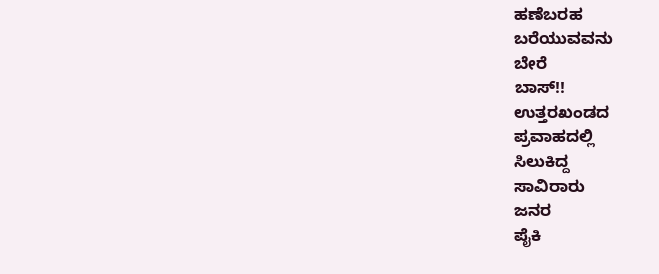ಹಣೆಬರಹ
ಬರೆಯುವವನು
ಬೇರೆ
ಬಾಸ್!!
ಉತ್ತರಖಂಡದ
ಪ್ರವಾಹದಲ್ಲಿ
ಸಿಲುಕಿದ್ದ
ಸಾವಿರಾರು
ಜನರ
ಪೈಕಿ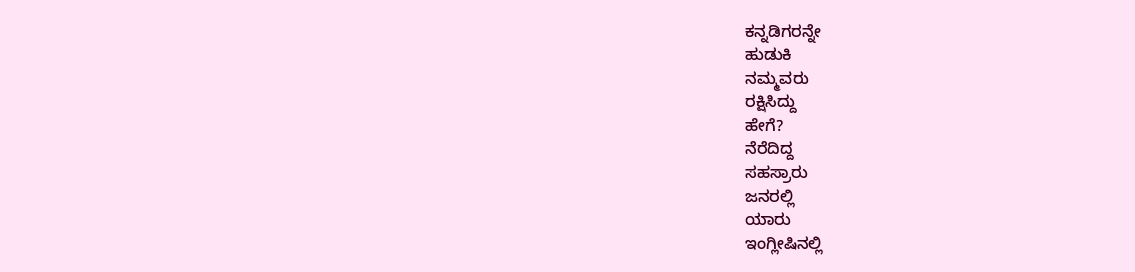ಕನ್ನಡಿಗರನ್ನೇ
ಹುಡುಕಿ
ನಮ್ಮವರು
ರಕ್ಷಿಸಿದ್ದು
ಹೇಗೆ?
ನೆರೆದಿದ್ದ
ಸಹಸ್ರಾರು
ಜನರಲ್ಲಿ
ಯಾರು
ಇಂಗ್ಲೀಷಿನಲ್ಲಿ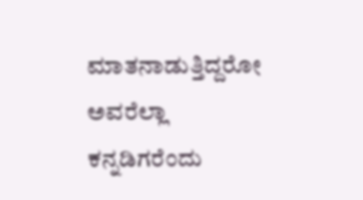ಮಾತನಾಡುತ್ತಿದ್ದರೋ
ಅವರೆಲ್ಲಾ
ಕನ್ನಡಿಗರೆಂದು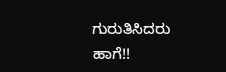ಗುರುತಿಸಿದರು
ಹಾಗೆ!!